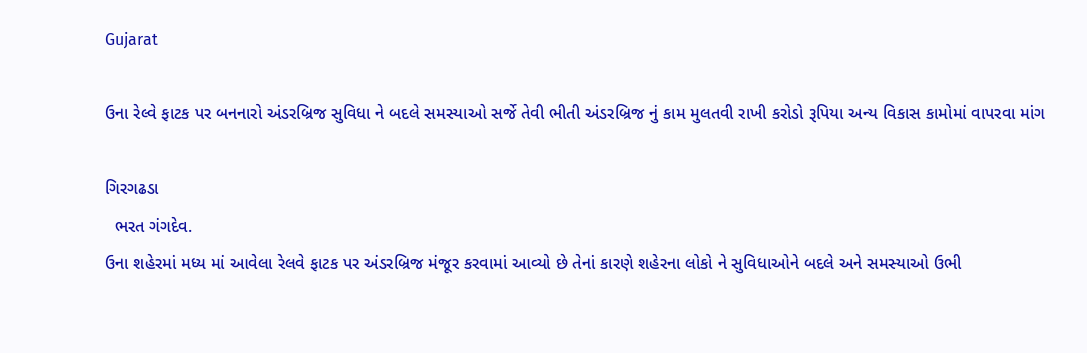Gujarat

ઉના રેલ્વે ફાટક પર બનનારો અંડરબ્રિજ સુવિધા ને બદલે સમસ્યાઓ સર્જે તેવી ભીતી અંડરબ્રિજ નું કામ મુલતવી રાખી કરોડો રૂપિયા અન્ય વિકાસ કામોમાં વાપરવા માંગ

ગિરગઢડા
  ભરત ગંગદેવ.
ઉના શહેરમાં મધ્ય માં આવેલા રેલવે ફાટક પર અંડરબ્રિજ મંજૂર કરવામાં આવ્યો છે તેનાં કારણે શહેરના લોકો ને સુવિધાઓને બદલે અને સમસ્યાઓ ઉભી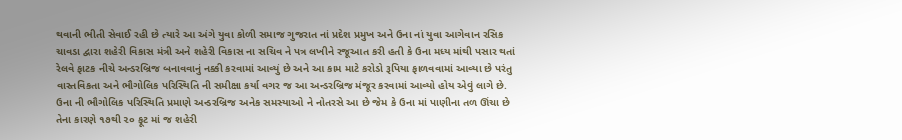થવાની ભીતી સેવાઈ રહી છે ત્યારે આ અંગે યુવા કોળી સમાજ ગુજરાત નાં પ્રદેશ પ્રમુખ અને ઉના નાં યુવા આગેવાન રસિક ચાવડા દ્વારા શહેરી વિકાસ મંત્રી અને શહેરી વિકાસ ના સચિવ ને પત્ર લખીને રજૂઆત કરી હતી કે ઉના મધ્ય માંથી પસાર થતાં રેલવે ફાટક નીચે અન્ડરબ્રિજ બનાવવાનું નક્કી કરવામાં આવ્યું છે અને આ કામ માટે કરોડો રૂપિયા ફાળવવામાં આવ્યા છે પરંતુ વાસ્તવિકતા અને ભૌગોલિક પરિસ્થિતિ ની સમીક્ષા કર્યા વગર જ આ અન્ડરબ્રિજ મંજૂર કરવામાં આવ્યો હોય એવું લાગે છે. ઉના ની ભૌગોલિક પરિસ્થિતિ પ્રમાણે અન્ડરબ્રિજ અનેક સમસ્યાઓ ને નોતરસે આ છે જેમ કે ઉના માં પાણીના તળ ઊંચા છે તેના કારણે ૧૭થી ૨૦ ફૂટ માં જ શહેરી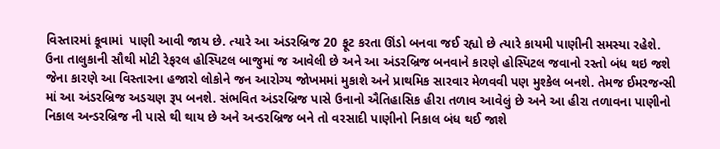વિસ્તારમાં કૂવામાં  પાણી આવી જાય છે. ત્યારે આ અંડરબ્રિજ 20 ફૂટ કરતા ઊંડો બનવા જઈ રહ્યો છે ત્યારે કાયમી પાણીની સમસ્યા રહેશે. ઉના તાલુકાની સૌથી મોટી રેફરલ હોસ્પિટલ બાજુમાં જ આવેલી છે અને આ અંડરબ્રિજ બનવાને કારણે હોસ્પિટલ જવાનો રસ્તો બંધ થઇ જશે જેના કારણે આ વિસ્તારના હજારો લોકોને જન આરોગ્ય જોખમમાં મુકાશે અને પ્રાથમિક સારવાર મેળવવી પણ મુશ્કેલ બનશે. તેમજ ઈમરજન્સી માં આ અંડરબ્રિજ અડચણ રૂપ બનશે. સંભવિત અંડરબ્રિજ પાસે ઉનાનો ઐતિહાસિક હીરા તળાવ આવેલું છે અને આ હીરા તળાવના પાણીનો નિકાલ અન્ડરબ્રિજ ની પાસે થી થાય છે અને અન્ડરબ્રિજ બને તો વરસાદી પાણીનો નિકાલ બંધ થઈ જાશે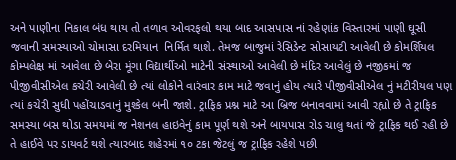અને પાણીના નિકાલ બંધ થાય તો તળાવ ઓવરફલો થયા બાદ આસપાસ નાં રહેણાંક વિસ્તારમાં પાણી ઘૂસી જવાની સમસ્યાઓ ચોમાસા દરમિયાન  નિર્મિત થાશે. તેમજ બાજુમાં રેસિડેન્ટ સોસાયટી આવેલી છે કોમર્શિયલ કોમ્પલેક્ષ માં આવેલા છે બેરા મૂંગા વિદ્યાર્થીઓ માટેની સંસ્થાઓ આવેલી છે મંદિર આવેલું છે નજીકમાં જ પીજીવીસીએલ કચેરી આવેલી છે ત્યાં લોકોને વારંવાર કામ માટે જવાનું હોય ત્યારે પીજીવીસીએલ નું મટીરીયલ પણ ત્યાં કચેરી સુધી પહોંચાડવાનું મુશ્કેલ બની જાશે. ટ્રાફિક પ્રશ્ન માટે આ બ્રિજ બનાવવામાં આવી રહ્યો છે તે ટ્રાફિક સમસ્યા બસ થોડા સમયમાં જ નેશનલ હાઇવેનું કામ પૂર્ણ થશે અને બાયપાસ રોડ ચાલુ થતાં જે ટ્રાફિક થઈ રહી છે તે હાઈવે પર ડાયવર્ટ થશે ત્યારબાદ શહેરમાં ૧૦ ટકા જેટલું જ ટ્રાફિક રહેશે પછી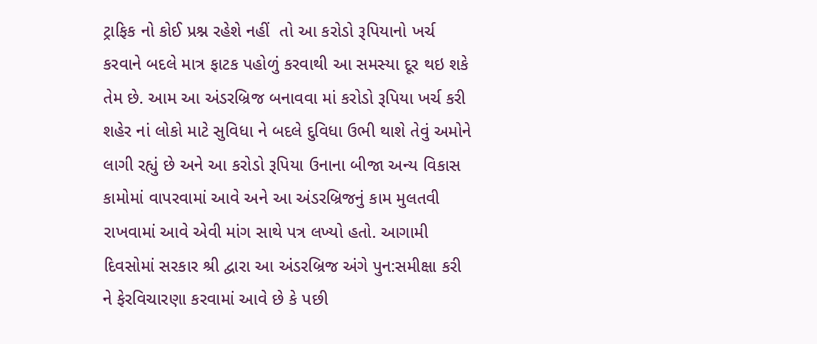ટ્રાફિક નો કોઈ પ્રશ્ન રહેશે નહીં  તો આ કરોડો રૂપિયાનો ખર્ચ કરવાને બદલે માત્ર ફાટક પહોળું કરવાથી આ સમસ્યા દૂર થઇ શકે તેમ છે. આમ આ અંડરબ્રિજ બનાવવા માં કરોડો રૂપિયા ખર્ચ કરી શહેર નાં લોકો માટે સુવિધા ને બદલે દુવિધા ઉભી થાશે તેવું અમોને લાગી રહ્યું છે અને આ કરોડો રૂપિયા ઉનાના બીજા અન્ય વિકાસ કામોમાં વાપરવામાં આવે અને આ અંડરબ્રિજનું કામ મુલતવી રાખવામાં આવે એવી માંગ સાથે પત્ર લખ્યો હતો. આગામી દિવસોમાં સરકાર શ્રી દ્વારા આ અંડરબ્રિજ અંગે પુન:સમીક્ષા કરી ને ફેરવિચારણા કરવામાં આવે છે કે પછી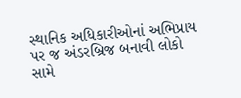સ્થાનિક અધિકારીઓનાં અભિપ્રાય પર જ અંડરબ્રિજ બનાવી લોકો સામે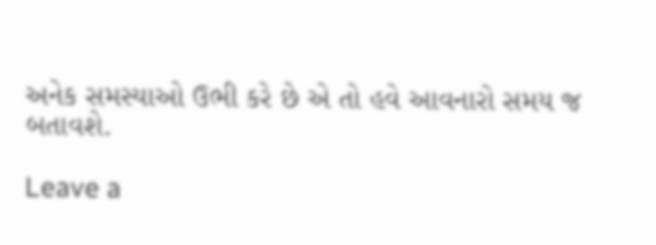અનેક સમસ્યાઓ ઉભી કરે છે એ તો હવે આવનારો સમય જ બતાવશે.

Leave a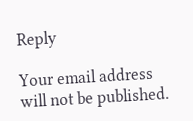Reply

Your email address will not be published.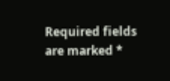Required fields are marked *